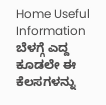Home Useful Information ಬೆಳಗ್ಗೆ ಎದ್ದ ಕೂಡಲೇ ಈ ಕೆಲಸಗಳನ್ನು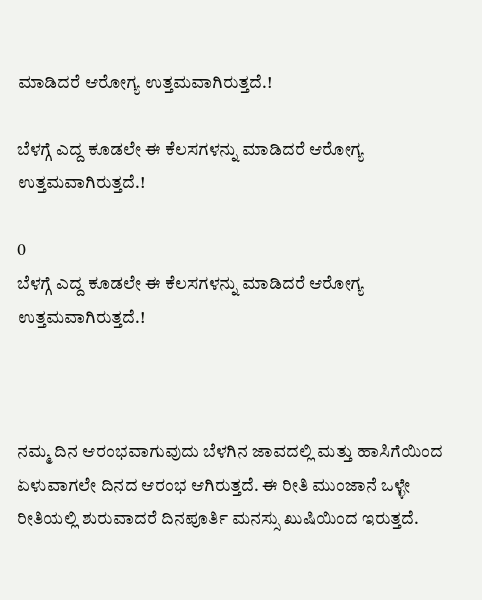ಮಾಡಿದರೆ ಆರೋಗ್ಯ ಉತ್ತಮವಾಗಿರುತ್ತದೆ.!

ಬೆಳಗ್ಗೆ ಎದ್ದ ಕೂಡಲೇ ಈ ಕೆಲಸಗಳನ್ನು ಮಾಡಿದರೆ ಆರೋಗ್ಯ ಉತ್ತಮವಾಗಿರುತ್ತದೆ.!

0
ಬೆಳಗ್ಗೆ ಎದ್ದ ಕೂಡಲೇ ಈ ಕೆಲಸಗಳನ್ನು ಮಾಡಿದರೆ ಆರೋಗ್ಯ ಉತ್ತಮವಾಗಿರುತ್ತದೆ.!



ನಮ್ಮ ದಿನ ಆರಂಭವಾಗುವುದು ಬೆಳಗಿನ ಜಾವದಲ್ಲಿ ಮತ್ತು ಹಾಸಿಗೆಯಿಂದ ಏಳುವಾಗಲೇ ದಿನದ ಆರಂಭ ಆಗಿರುತ್ತದೆ. ಈ ರೀತಿ ಮುಂಜಾನೆ ಒಳ್ಳೇ ರೀತಿಯಲ್ಲಿ ಶುರುವಾದರೆ ದಿನಪೂರ್ತಿ ಮನಸ್ಸು ಖುಷಿಯಿಂದ ಇರುತ್ತದೆ.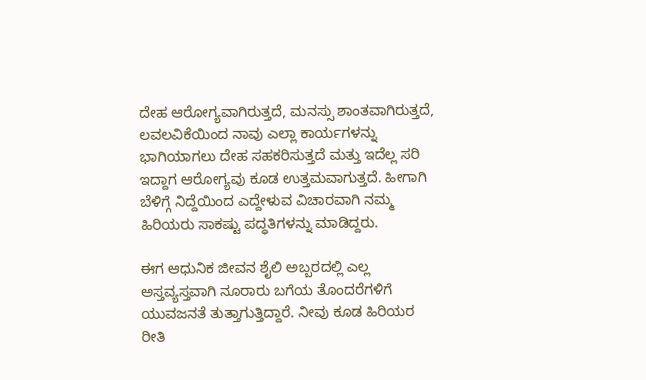ದೇಹ ಆರೋಗ್ಯವಾಗಿರುತ್ತದೆ, ಮನಸ್ಸು ಶಾಂತವಾಗಿರುತ್ತದೆ, ಲವಲವಿಕೆಯಿಂದ ನಾವು ಎಲ್ಲಾ ಕಾರ್ಯಗಳನ್ನು ಭಾಗಿಯಾಗಲು ದೇಹ ಸಹಕರಿಸುತ್ತದೆ ಮತ್ತು ಇದೆಲ್ಲ ಸರಿ ಇದ್ದಾಗ ಆರೋಗ್ಯವು ಕೂಡ ಉತ್ತಮವಾಗುತ್ತದೆ. ಹೀಗಾಗಿ ಬೆಳಿಗ್ಗೆ ನಿದ್ದೆಯಿಂದ ಎದ್ದೇಳುವ ವಿಚಾರವಾಗಿ ನಮ್ಮ ಹಿರಿಯರು ಸಾಕಷ್ಟು ಪದ್ಧತಿಗಳನ್ನು ಮಾಡಿದ್ದರು.

ಈಗ ಆಧುನಿಕ ಜೀವನ ಶೈಲಿ ಅಬ್ಬರದಲ್ಲಿ ಎಲ್ಲ ಅಸ್ತವ್ಯಸ್ತವಾಗಿ ನೂರಾರು ಬಗೆಯ ತೊಂದರೆಗಳಿಗೆ ಯುವಜನತೆ ತುತ್ತಾಗುತ್ತಿದ್ದಾರೆ. ನೀವು ಕೂಡ ಹಿರಿಯರ ರೀತಿ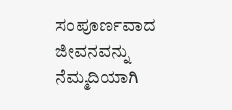ಸಂಪೂರ್ಣವಾದ ಜೀವನವನ್ನು ನೆಮ್ಮದಿಯಾಗಿ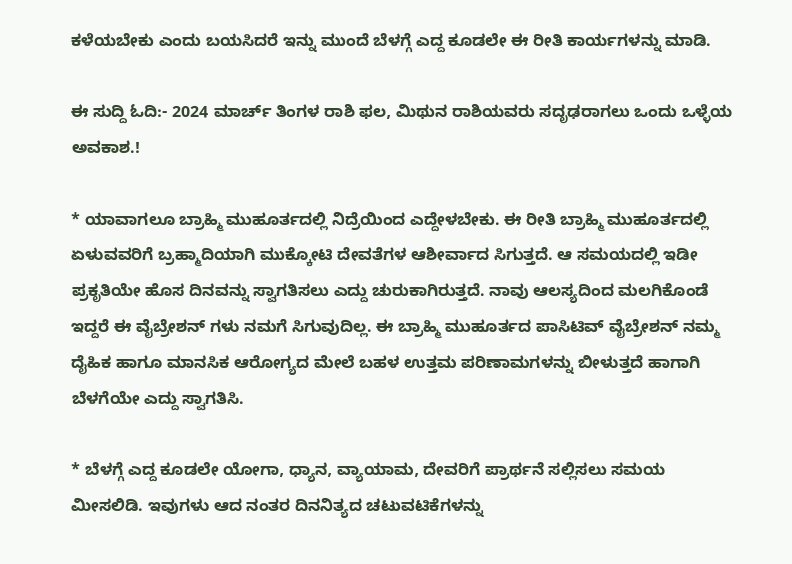ಕಳೆಯಬೇಕು ಎಂದು ಬಯಸಿದರೆ ಇನ್ನು ಮುಂದೆ ಬೆಳಗ್ಗೆ ಎದ್ದ ಕೂಡಲೇ ಈ ರೀತಿ ಕಾರ್ಯಗಳನ್ನು ಮಾಡಿ.

ಈ ಸುದ್ದಿ ಓದಿ:- 2024 ಮಾರ್ಚ್ ತಿಂಗಳ ರಾಶಿ ಫಲ, ಮಿಥುನ ರಾಶಿಯವರು ಸದೃಢರಾಗಲು ಒಂದು ಒಳ್ಳೆಯ ಅವಕಾಶ.!

* ಯಾವಾಗಲೂ ಬ್ರಾಹ್ಮಿ ಮುಹೂರ್ತದಲ್ಲಿ ನಿದ್ರೆಯಿಂದ ಎದ್ದೇಳಬೇಕು. ಈ ರೀತಿ ಬ್ರಾಹ್ಮಿ ಮುಹೂರ್ತದಲ್ಲಿ ಏಳುವವರಿಗೆ ಬ್ರಹ್ಮಾದಿಯಾಗಿ ಮುಕ್ಕೋಟಿ ದೇವತೆಗಳ ಆಶೀರ್ವಾದ ಸಿಗುತ್ತದೆ. ಆ ಸಮಯದಲ್ಲಿ ಇಡೀ ಪ್ರಕೃತಿಯೇ ಹೊಸ ದಿನವನ್ನು ಸ್ವಾಗತಿಸಲು ಎದ್ದು ಚುರುಕಾಗಿರುತ್ತದೆ. ನಾವು ಆಲಸ್ಯದಿಂದ ಮಲಗಿಕೊಂಡೆ ಇದ್ದರೆ ಈ ವೈಬ್ರೇಶನ್ ಗಳು ನಮಗೆ ಸಿಗುವುದಿಲ್ಲ. ಈ ಬ್ರಾಹ್ಮಿ ಮುಹೂರ್ತದ ಪಾಸಿಟಿವ್ ವೈಬ್ರೇಶನ್ ನಮ್ಮ ದೈಹಿಕ ಹಾಗೂ ಮಾನಸಿಕ ಆರೋಗ್ಯದ ಮೇಲೆ ಬಹಳ ಉತ್ತಮ ಪರಿಣಾಮಗಳನ್ನು ಬೀಳುತ್ತದೆ ಹಾಗಾಗಿ ಬೆಳಗೆಯೇ ಎದ್ದು ಸ್ವಾಗತಿಸಿ.

* ಬೆಳಗ್ಗೆ ಎದ್ದ ಕೂಡಲೇ ಯೋಗಾ, ಧ್ಯಾನ, ವ್ಯಾಯಾಮ, ದೇವರಿಗೆ ಪ್ರಾರ್ಥನೆ ಸಲ್ಲಿಸಲು ಸಮಯ ಮೀಸಲಿಡಿ. ಇವುಗಳು ಆದ ನಂತರ ದಿನನಿತ್ಯದ ಚಟುವಟಿಕೆಗಳನ್ನು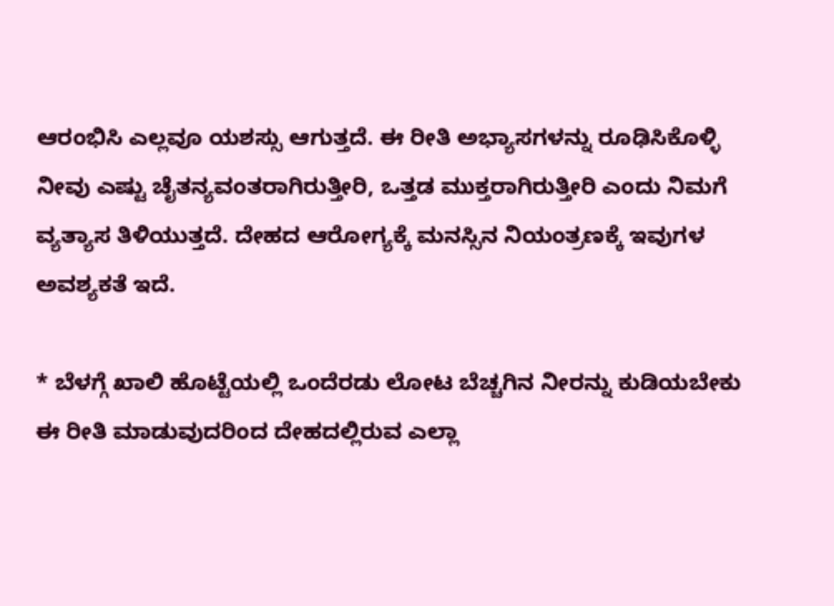ಆರಂಭಿಸಿ ಎಲ್ಲವೂ ಯಶಸ್ಸು ಆಗುತ್ತದೆ. ಈ ರೀತಿ ಅಭ್ಯಾಸಗಳನ್ನು ರೂಢಿಸಿಕೊಳ್ಳಿ ನೀವು ಎಷ್ಟು ಚೈತನ್ಯವಂತರಾಗಿರುತ್ತೀರಿ, ಒತ್ತಡ ಮುಕ್ತರಾಗಿರುತ್ತೀರಿ ಎಂದು ನಿಮಗೆ ವ್ಯತ್ಯಾಸ ತಿಳಿಯುತ್ತದೆ. ದೇಹದ ಆರೋಗ್ಯಕ್ಕೆ ಮನಸ್ಸಿನ ನಿಯಂತ್ರಣಕ್ಕೆ ಇವುಗಳ ಅವಶ್ಯಕತೆ ಇದೆ.

* ಬೆಳಗ್ಗೆ ಖಾಲಿ ಹೊಟ್ಟೆಯಲ್ಲಿ ಒಂದೆರಡು ಲೋಟ ಬೆಚ್ಚಗಿನ ನೀರನ್ನು ಕುಡಿಯಬೇಕು ಈ ರೀತಿ ಮಾಡುವುದರಿಂದ ದೇಹದಲ್ಲಿರುವ ಎಲ್ಲಾ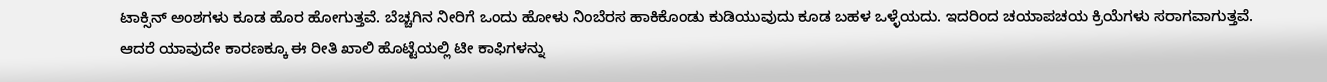ಟಾಕ್ಸಿನ್ ಅಂಶಗಳು ಕೂಡ ಹೊರ ಹೋಗುತ್ತವೆ. ಬೆಚ್ಚಗಿನ ನೀರಿಗೆ ಒಂದು ಹೋಳು ನಿಂಬೆರಸ ಹಾಕಿಕೊಂಡು ಕುಡಿಯುವುದು ಕೂಡ ಬಹಳ ಒಳ್ಳೆಯದು. ಇದರಿಂದ ಚಯಾಪಚಯ ಕ್ರಿಯೆಗಳು ಸರಾಗವಾಗುತ್ತವೆ. ಆದರೆ ಯಾವುದೇ ಕಾರಣಕ್ಕೂ ಈ ರೀತಿ ಖಾಲಿ ಹೊಟ್ಟೆಯಲ್ಲಿ ಟೀ ಕಾಫಿಗಳನ್ನು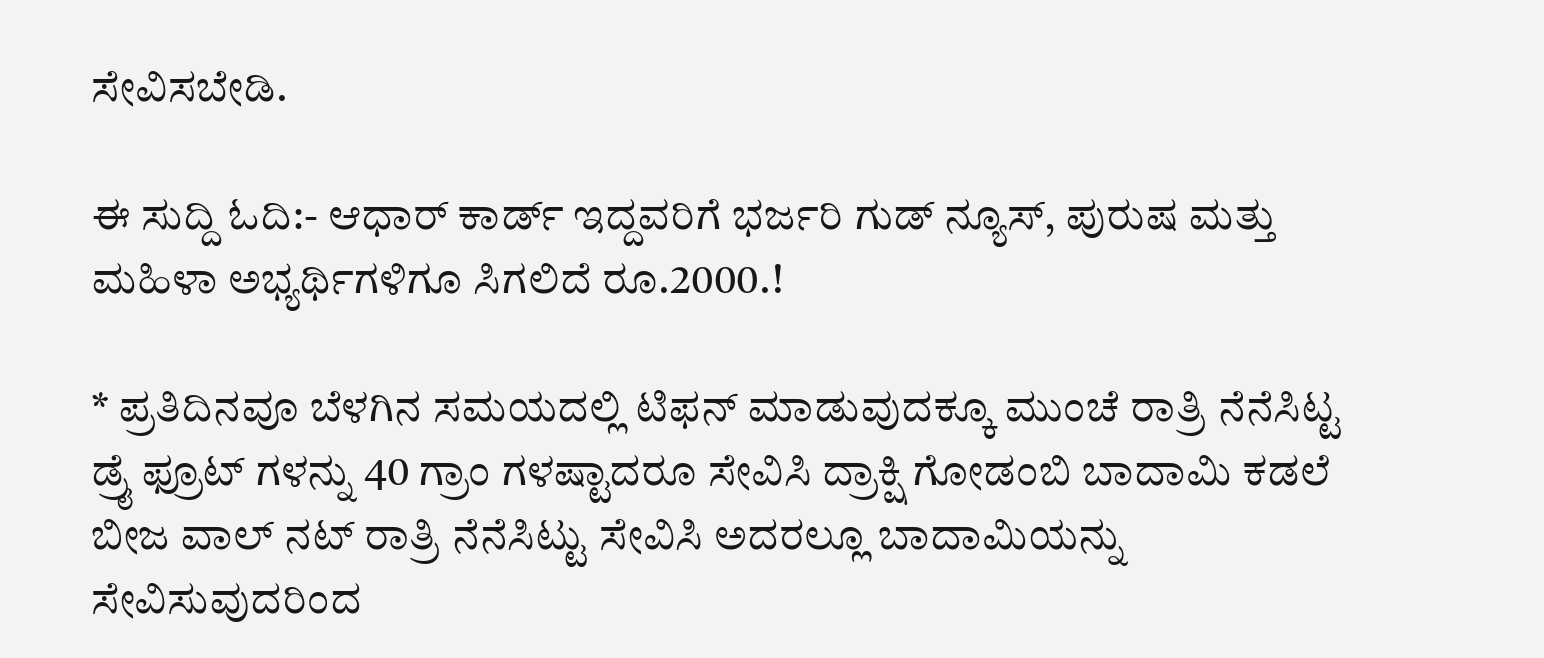ಸೇವಿಸಬೇಡಿ.

ಈ ಸುದ್ದಿ ಓದಿ:- ಆಧಾರ್ ಕಾರ್ಡ್ ಇದ್ದವರಿಗೆ ಭರ್ಜರಿ ಗುಡ್ ನ್ಯೂಸ್, ಪುರುಷ ಮತ್ತು ಮಹಿಳಾ ಅಭ್ಯರ್ಥಿಗಳಿಗೂ ಸಿಗಲಿದೆ ರೂ.2000.!

* ಪ್ರತಿದಿನವೂ ಬೆಳಗಿನ ಸಮಯದಲ್ಲಿ ಟಿಫನ್ ಮಾಡುವುದಕ್ಕೂ ಮುಂಚೆ ರಾತ್ರಿ ನೆನೆಸಿಟ್ಟ ಡ್ರೈ ಫ್ರೂಟ್ ಗಳನ್ನು 40 ಗ್ರಾಂ ಗಳಷ್ಟಾದರೂ ಸೇವಿಸಿ ದ್ರಾಕ್ಷಿ ಗೋಡಂಬಿ ಬಾದಾಮಿ ಕಡಲೆ ಬೀಜ ವಾಲ್ ನಟ್ ರಾತ್ರಿ ನೆನೆಸಿಟ್ಟು ಸೇವಿಸಿ ಅದರಲ್ಲೂ ಬಾದಾಮಿಯನ್ನು ಸೇವಿಸುವುದರಿಂದ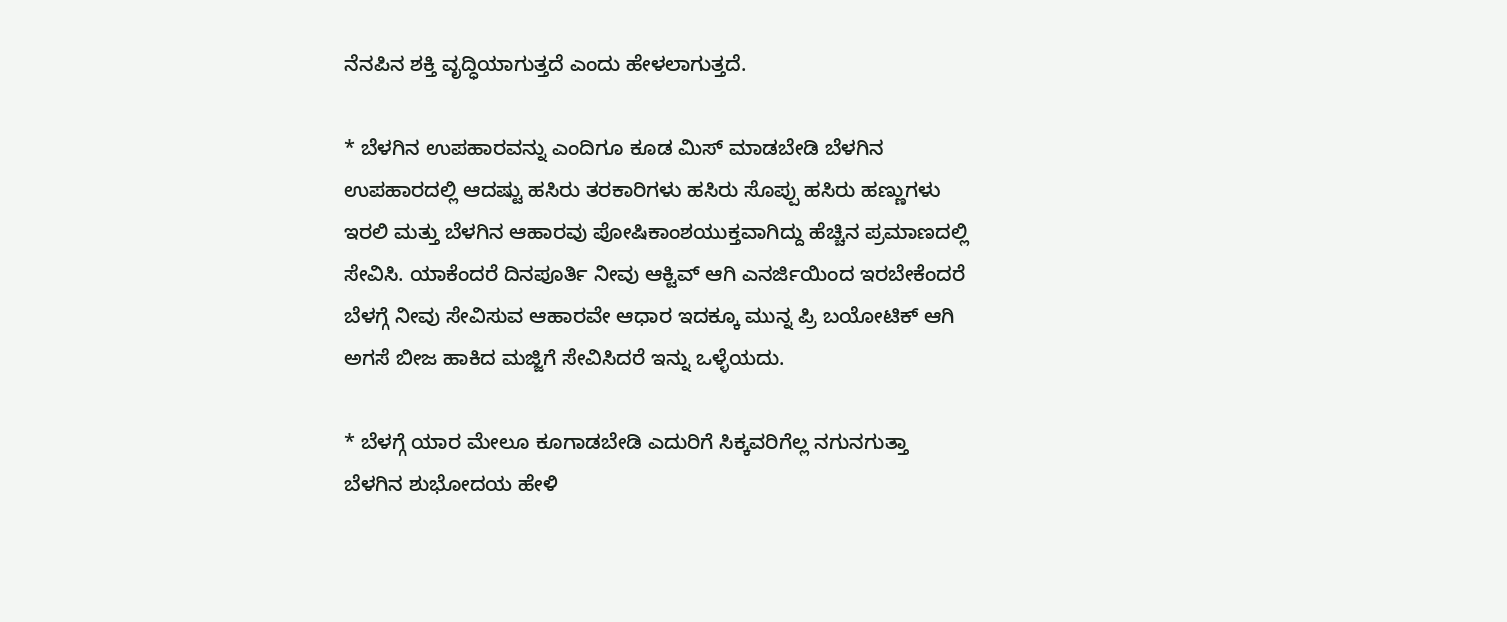ನೆನಪಿನ ಶಕ್ತಿ ವೃದ್ಧಿಯಾಗುತ್ತದೆ ಎಂದು ಹೇಳಲಾಗುತ್ತದೆ.

* ಬೆಳಗಿನ ಉಪಹಾರವನ್ನು ಎಂದಿಗೂ ಕೂಡ ಮಿಸ್ ಮಾಡಬೇಡಿ ಬೆಳಗಿನ ಉಪಹಾರದಲ್ಲಿ ಆದಷ್ಟು ಹಸಿರು ತರಕಾರಿಗಳು ಹಸಿರು ಸೊಪ್ಪು ಹಸಿರು ಹಣ್ಣುಗಳು ಇರಲಿ ಮತ್ತು ಬೆಳಗಿನ ಆಹಾರವು ಪೋಷಿಕಾಂಶಯುಕ್ತವಾಗಿದ್ದು ಹೆಚ್ಚಿನ ಪ್ರಮಾಣದಲ್ಲಿ ಸೇವಿಸಿ. ಯಾಕೆಂದರೆ ದಿನಪೂರ್ತಿ ನೀವು ಆಕ್ಟಿವ್ ಆಗಿ ಎನರ್ಜಿಯಿಂದ ಇರಬೇಕೆಂದರೆ ಬೆಳಗ್ಗೆ ನೀವು ಸೇವಿಸುವ ಆಹಾರವೇ ಆಧಾರ ಇದಕ್ಕೂ ಮುನ್ನ ಪ್ರಿ ಬಯೋಟಿಕ್ ಆಗಿ ಅಗಸೆ ಬೀಜ ಹಾಕಿದ ಮಜ್ಜಿಗೆ ಸೇವಿಸಿದರೆ ಇನ್ನು ಒಳ್ಳೆಯದು.

* ಬೆಳಗ್ಗೆ ಯಾರ ಮೇಲೂ ಕೂಗಾಡಬೇಡಿ ಎದುರಿಗೆ ಸಿಕ್ಕವರಿಗೆಲ್ಲ ನಗುನಗುತ್ತಾ ಬೆಳಗಿನ ಶುಭೋದಯ ಹೇಳಿ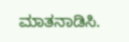ಮಾತನಾಡಿಸಿ.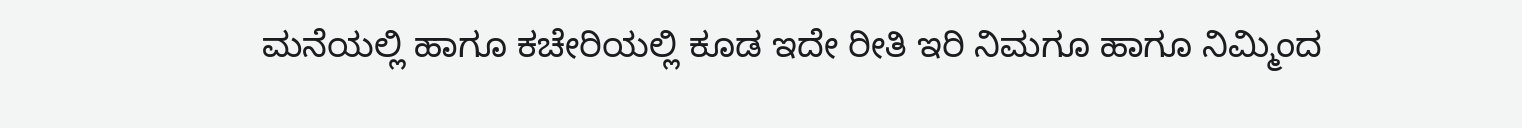ಮನೆಯಲ್ಲಿ ಹಾಗೂ ಕಚೇರಿಯಲ್ಲಿ ಕೂಡ ಇದೇ ರೀತಿ ಇರಿ ನಿಮಗೂ ಹಾಗೂ ನಿಮ್ಮಿಂದ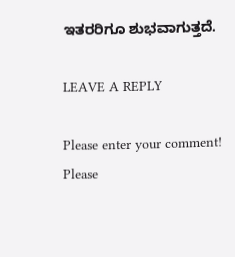ಇತರರಿಗೂ ಶುಭವಾಗುತ್ತದೆ.

LEAVE A REPLY

Please enter your comment!
Please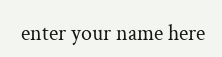enter your name here